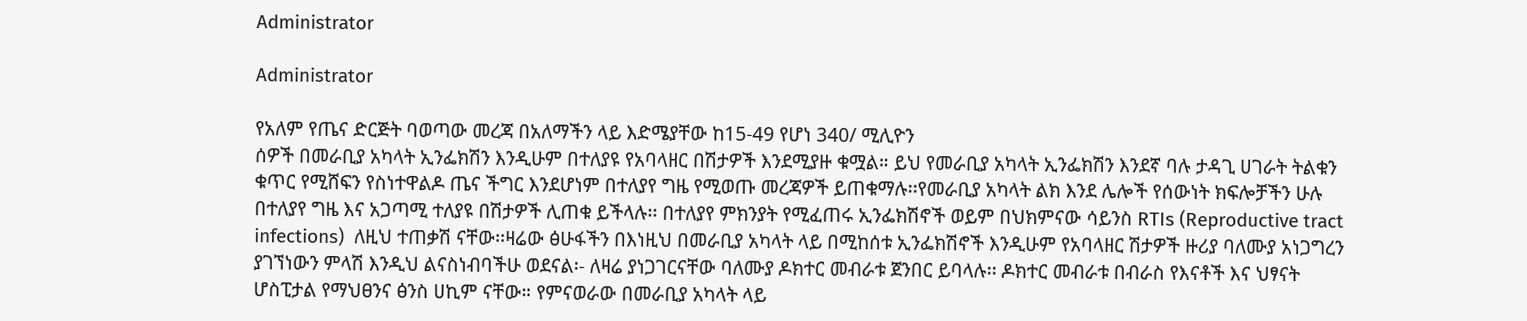Administrator

Administrator

የአለም የጤና ድርጅት ባወጣው መረጃ በአለማችን ላይ እድሜያቸው ከ15-49 የሆነ 340/ ሚሊዮን
ሰዎች በመራቢያ አካላት ኢንፌክሽን እንዲሁም በተለያዩ የአባላዘር በሽታዎች እንደሚያዙ ቁሟል። ይህ የመራቢያ አካላት ኢንፌክሽን እንደኛ ባሉ ታዳጊ ሀገራት ትልቁን ቁጥር የሚሸፍን የስነተዋልዶ ጤና ችግር እንደሆነም በተለያየ ግዜ የሚወጡ መረጃዎች ይጠቁማሉ፡፡የመራቢያ አካላት ልክ እንደ ሌሎች የሰውነት ክፍሎቻችን ሁሉ በተለያየ ግዜ እና አጋጣሚ ተለያዩ በሽታዎች ሊጠቁ ይችላሉ፡፡ በተለያየ ምክንያት የሚፈጠሩ ኢንፌክሽኖች ወይም በህክምናው ሳይንስ RTIs (Reproductive tract infections)  ለዚህ ተጠቃሽ ናቸው፡፡ዛሬው ፅሁፋችን በእነዚህ በመራቢያ አካላት ላይ በሚከሰቱ ኢንፌክሽኖች እንዲሁም የአባላዘር ሽታዎች ዙሪያ ባለሙያ አነጋግረን ያገኘነውን ምላሽ እንዲህ ልናስነብባችሁ ወደናል፡- ለዛሬ ያነጋገርናቸው ባለሙያ ዶክተር መብራቱ ጀንበር ይባላሉ፡፡ ዶክተር መብራቱ በብራስ የእናቶች እና ህፃናት ሆስፒታል የማህፀንና ፅንስ ሀኪም ናቸው። የምናወራው በመራቢያ አካላት ላይ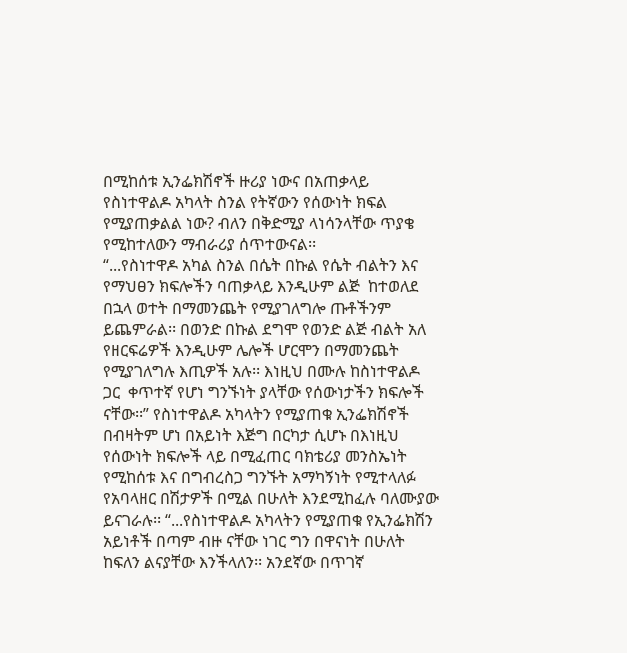በሚከሰቱ ኢንፌክሽኖች ዙሪያ ነውና በአጠቃላይ የስነተዋልዶ አካላት ስንል የትኛውን የሰውነት ክፍል የሚያጠቃልል ነው? ብለን በቅድሚያ ላነሳንላቸው ጥያቄ የሚከተለውን ማብራሪያ ሰጥተውናል፡፡
“...የስነተዋዶ አካል ስንል በሴት በኩል የሴት ብልትን እና የማህፀን ክፍሎችን ባጠቃላይ እንዲሁም ልጅ  ከተወለደ በኋላ ወተት በማመንጨት የሚያገለግሎ ጡቶችንም ይጨምራል፡፡ በወንድ በኩል ደግሞ የወንድ ልጅ ብልት አለ የዘርፍሬዎች እንዲሁም ሌሎች ሆርሞን በማመንጨት የሚያገለግሉ እጢዎች አሉ፡፡ እነዚህ በሙሉ ከስነተዋልዶ ጋር  ቀጥተኛ የሆነ ግንኙነት ያላቸው የሰውነታችን ክፍሎች ናቸው፡፡” የስነተዋልዶ አካላትን የሚያጠቁ ኢንፌክሽኖች በብዛትም ሆነ በአይነት እጅግ በርካታ ሲሆኑ በእነዚህ የሰውነት ክፍሎች ላይ በሚፈጠር ባክቴሪያ መንስኤነት የሚከሰቱ እና በግብረስጋ ግንኙት አማካኝነት የሚተላለፉ የአባላዘር በሽታዎች በሚል በሁለት እንደሚከፈሉ ባለሙያው ይናገራሉ፡፡ “...የስነተዋልዶ አካላትን የሚያጠቁ የኢንፌክሽን አይነቶች በጣም ብዙ ናቸው ነገር ግን በዋናነት በሁለት ከፍለን ልናያቸው እንችላለን፡፡ አንደኛው በጥገኛ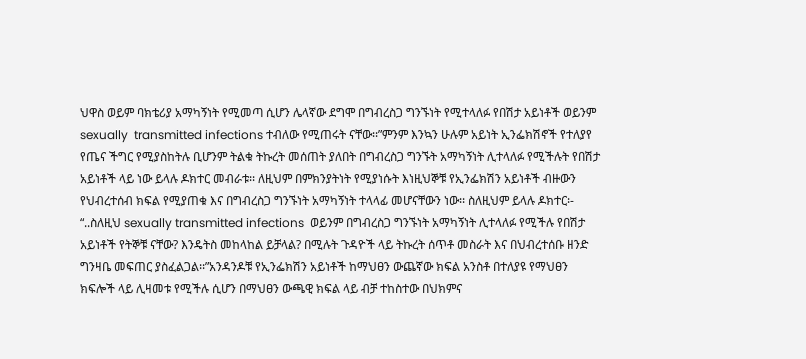ህዋስ ወይም ባክቴሪያ አማካኝነት የሚመጣ ሲሆን ሌላኛው ደግሞ በግብረስጋ ግንኙነት የሚተላለፉ የበሽታ አይነቶች ወይንም sexually  transmitted infections ተብለው የሚጠሩት ናቸው፡፡”ምንም እንኳን ሁሉም አይነት ኢንፌክሽኖች የተለያየ የጤና ችግር የሚያስከትሉ ቢሆንም ትልቁ ትኩረት መሰጠት ያለበት በግብረስጋ ግንኙት አማካኝነት ሊተላለፉ የሚችሉት የበሽታ አይነቶች ላይ ነው ይላሉ ዶክተር መብራቱ፡፡ ለዚህም በምክንያትነት የሚያነሱት እነዚህኞቹ የኢንፌክሽን አይነቶች ብዙውን የህብረተሰብ ክፍል የሚያጠቁ እና በግብረስጋ ግንኙነት አማካኝነት ተላላፊ መሆናቸውን ነው፡፡ ስለዚህም ይላሉ ዶክተር፡-
“..ስለዚህ sexually transmitted infections  ወይንም በግብረስጋ ግንኙነት አማካኝነት ሊተላለፉ የሚችሉ የበሽታ አይነቶች የትኞቹ ናቸው? እንዴትስ መከላከል ይቻላል? በሚሉት ጉዳዮች ላይ ትኩረት ሰጥቶ መስራት እና በህብረተሰቡ ዘንድ ግንዛቤ መፍጠር ያስፈልጋል፡፡”አንዳንዶቹ የኢንፌክሽን አይነቶች ከማህፀን ውጨኛው ክፍል አንስቶ በተለያዩ የማህፀን ክፍሎች ላይ ሊዛመቱ የሚችሉ ሲሆን በማህፀን ውጫዊ ክፍል ላይ ብቻ ተከስተው በህክምና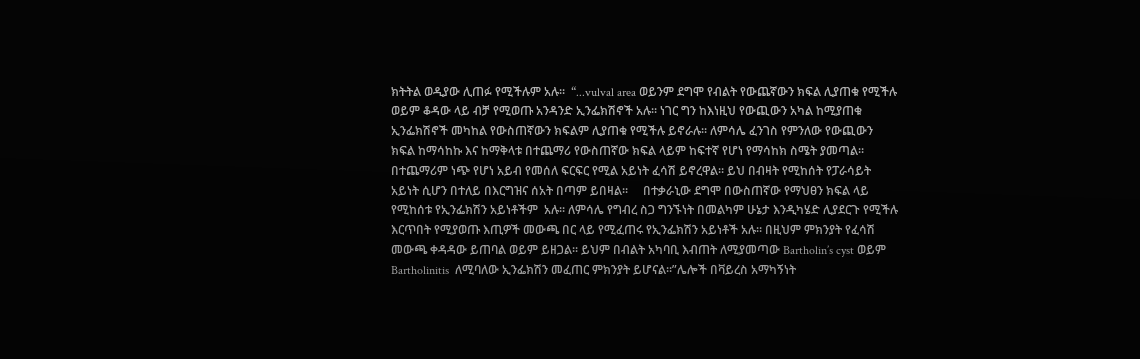ክትትል ወዲያው ሊጠፉ የሚችሉም አሉ፡፡  “...vulval area ወይንም ደግሞ የብልት የውጨኛውን ክፍል ሊያጠቁ የሚችሉ ወይም ቆዳው ላይ ብቻ የሚወጡ አንዳንድ ኢንፌክሽኖች አሉ፡፡ ነገር ግን ከእነዚህ የውጪውን አካል ከሚያጠቁ ኢንፌክሽኖች መካከል የውስጠኛውን ክፍልም ሊያጠቁ የሚችሉ ይኖራሉ፡፡ ለምሳሌ ፈንገስ የምንለው የውጪውን ክፍል ከማሳከኩ እና ከማቅላቱ በተጨማሪ የውስጠኛው ክፍል ላይም ከፍተኛ የሆነ የማሳከክ ስሜት ያመጣል፡፡ በተጨማሪም ነጭ የሆነ አይብ የመሰለ ፍርፍር የሚል አይነት ፈሳሽ ይኖረዋል፡፡ ይህ በብዛት የሚከሰት የፓራሳይት አይነት ሲሆን በተለይ በእርግዝና ሰአት በጣም ይበዛል፡፡     በተቃራኒው ደግሞ በውስጠኛው የማህፀን ክፍል ላይ የሚከሰቱ የኢንፌክሽን አይነቶችም  አሉ፡፡ ለምሳሌ የግብረ ስጋ ግንኙነት በመልካም ሁኔታ እንዲካሄድ ሊያደርጉ የሚችሉ እርጥበት የሚያወጡ እጢዎች መውጫ በር ላይ የሚፈጠሩ የኢንፌክሽን አይነቶች አሉ። በዚህም ምክንያት የፈሳሽ መውጫ ቀዳዳው ይጠባል ወይም ይዘጋል፡፡ ይህም በብልት አካባቢ እብጠት ለሚያመጣው Bartholin’s cyst ወይም Bartholinitis  ለሚባለው ኢንፌክሽን መፈጠር ምክንያት ይሆናል፡፡”ሌሎች በቫይረስ አማካኝነት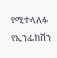የሚተላለፉ የኢንፌክሽን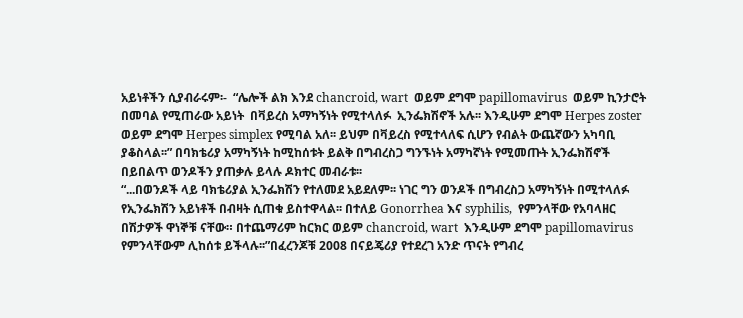አይነቶችን ሲያብራሩም፡-  “ሌሎች ልክ እንደ chancroid, wart  ወይም ደግሞ papillomavirus  ወይም ኪንታሮት በመባል የሚጠራው አይነት  በቫይረስ አማካኝነት የሚተላለፉ  ኢንፌክሽኖች አሉ፡፡ እንዲሁም ደግሞ Herpes zoster  ወይም ደግሞ Herpes simplex የሚባል አለ፡፡ ይህም በቫይረስ የሚተላለፍ ሲሆን የብልት ውጨኛውን አካባቢ ያቆስላል፡፡” በባክቴሪያ አማካኝነት ከሚከሰቱት ይልቅ በግብረስጋ ግንኙነት አማካኛነት የሚመጡት ኢንፌክሽኖች  በይበልጥ ወንዶችን ያጠቃሉ ይላሉ ዶክተር መብራቱ፡፡
“...በወንዶች ላይ ባክቴሪያል ኢንፌክሽን የተለመደ አይደለም፡፡ ነገር ግን ወንዶች በግብረስጋ አማካኝነት በሚተላለፉ የኢንፌክሽን አይነቶች በብዛት ሲጠቁ ይስተዋላል፡፡ በተለይ Gonorrhea እና syphilis,  የምንላቸው የአባላዘር በሽታዎች ዋነኞቹ ናቸው። በተጨማሪም ከርክር ወይም chancroid, wart  እንዲሁም ደግሞ papillomavirus     የምንላቸውም ሊከሰቱ ይችላሉ፡፡”በፈረንጆቹ 2008 በናይጄሪያ የተደረገ አንድ ጥናት የግብረ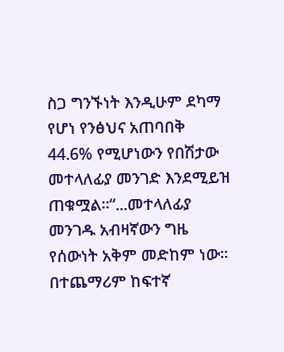ስጋ ግንኙነት እንዲሁም ደካማ የሆነ የንፅህና አጠባበቅ 44.6% የሚሆነውን የበሽታው መተላለፊያ መንገድ እንደሚይዝ ጠቁሟል፡፡“...መተላለፊያ መንገዱ አብዛኛውን ግዜ የሰውነት አቅም መድከም ነው፡፡ በተጨማሪም ከፍተኛ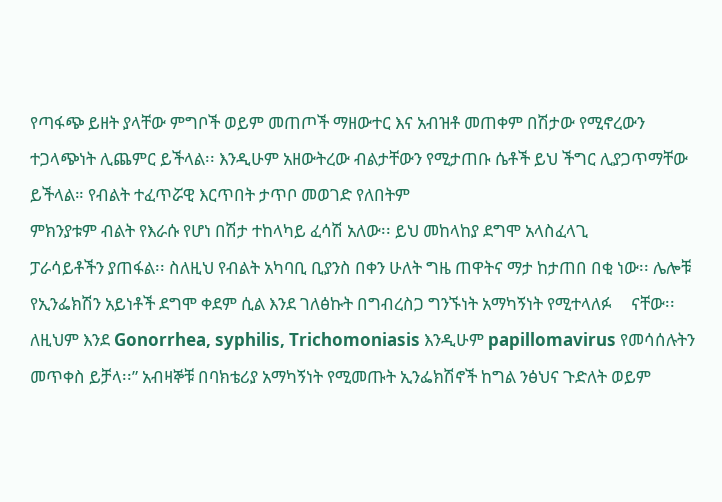የጣፋጭ ይዘት ያላቸው ምግቦች ወይም መጠጦች ማዘውተር እና አብዝቶ መጠቀም በሽታው የሚኖረውን ተጋላጭነት ሊጨምር ይችላል፡፡ እንዲሁም አዘውትረው ብልታቸውን የሚታጠቡ ሴቶች ይህ ችግር ሊያጋጥማቸው ይችላል። የብልት ተፈጥሯዊ እርጥበት ታጥቦ መወገድ የለበትም
ምክንያቱም ብልት የእራሱ የሆነ በሽታ ተከላካይ ፈሳሽ አለው፡፡ ይህ መከላከያ ደግሞ አላስፈላጊ
ፓራሳይቶችን ያጠፋል፡፡ ስለዚህ የብልት አካባቢ ቢያንስ በቀን ሁለት ግዜ ጠዋትና ማታ ከታጠበ በቂ ነው፡፡ ሌሎቹ የኢንፌክሽን አይነቶች ደግሞ ቀደም ሲል እንደ ገለፅኩት በግብረስጋ ግንኙነት አማካኝነት የሚተላለፉ     ናቸው፡፡ ለዚህም እንደ Gonorrhea, syphilis, Trichomoniasis እንዲሁም papillomavirus የመሳሰሉትን መጥቀስ ይቻላ፡፡” አብዛኞቹ በባክቴሪያ አማካኝነት የሚመጡት ኢንፌክሽኖች ከግል ንፅህና ጉድለት ወይም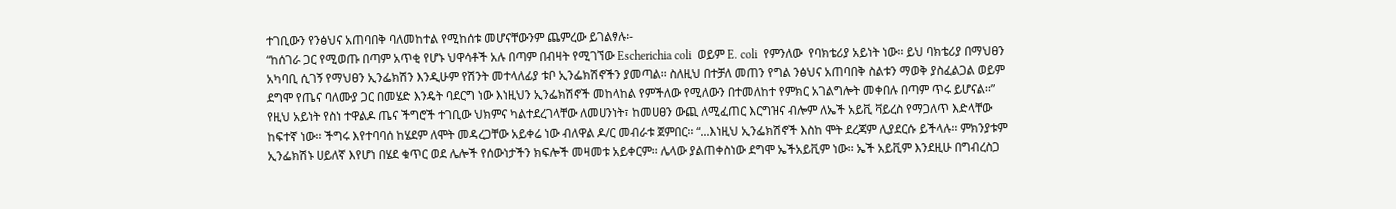ተገቢውን የንፅህና አጠባበቅ ባለመከተል የሚከሰቱ መሆናቸውንም ጨምረው ይገልፃሉ፡-
“ከሰገራ ጋር የሚወጡ በጣም አጥቂ የሆኑ ህዋሳቶች አሉ በጣም በብዛት የሚገኘው Escherichia coli  ወይም E. coli  የምንለው  የባክቴሪያ አይነት ነው፡፡ ይህ ባክቴሪያ በማህፀን አካባቢ ሲገኝ የማህፀን ኢንፌክሽን እንዲሁም የሽንት መተላለፊያ ቱቦ ኢንፌክሽኖችን ያመጣል፡፡ ስለዚህ በተቻለ መጠን የግል ንፅህና አጠባበቅ ስልቱን ማወቅ ያስፈልጋል ወይም ደግሞ የጤና ባለሙያ ጋር በመሄድ እንዴት ባደርግ ነው እነዚህን ኢንፌክሽኖች መከላከል የምችለው የሚለውን በተመለከተ የምክር አገልግሎት መቀበሉ በጣም ጥሩ ይሆናል፡፡” የዚህ አይነት የስነ ተዋልዶ ጤና ችግሮች ተገቢው ህክምና ካልተደረገላቸው ለመሀንነት፣ ከመሀፀን ውጪ ለሚፈጠር እርግዝና ብሎም ለኤች አይቪ ቫይረስ የማጋለጥ እድላቸው ከፍተኛ ነው፡፡ ችግሩ እየተባባሰ ከሄደም ለሞት መዳረጋቸው አይቀሬ ነው ብለዋል ዶ/ር መብራቱ ጀምበር፡፡ “...እነዚህ ኢንፌክሽኖች እስከ ሞት ደረጃም ሊያደርሱ ይችላሉ፡፡ ምክንያቱም ኢንፌክሽኑ ሀይለኛ እየሆነ በሄደ ቁጥር ወደ ሌሎች የሰውነታችን ክፍሎች መዛመቱ አይቀርም፡፡ ሌላው ያልጠቀስነው ደግሞ ኤችአይቪም ነው፡፡ ኤች አይቪም እንደዚሁ በግብረስጋ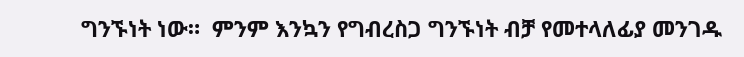ግንኙነት ነው።  ምንም እንኳን የግብረስጋ ግንኙነት ብቻ የመተላለፊያ መንገዱ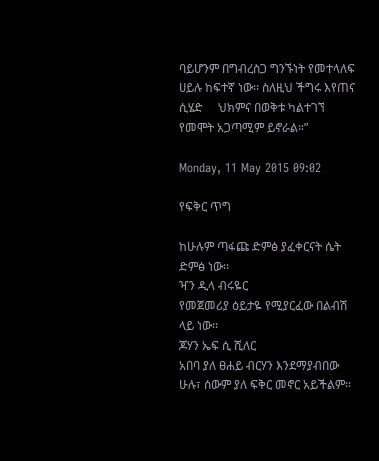ባይሆንም በግብረስጋ ግንኙነት የመተላለፍ ሀይሉ ከፍተኛ ነው፡፡ ስለዚህ ችግሩ እየጠና ሲሄድ     ህክምና በወቅቱ ካልተገኘ የመሞት አጋጣሚም ይኖራል።”

Monday, 11 May 2015 09:02

የፍቅር ጥግ

ከሁሉም ጣፋጩ ድምፅ ያፈቀርናት ሴት ድምፅ ነው፡፡
ዣን ዲላ ብሩዬር
የመጀመሪያ ዕይታዬ የሚያርፈው በልብሽ ላይ ነው፡፡
ጆሃን ኤፍ ሲ ሺለር
አበባ ያለ ፀሐይ ብርሃን እንደማያብበው ሁሉ፣ ሰውም ያለ ፍቅር መኖር አይችልም፡፡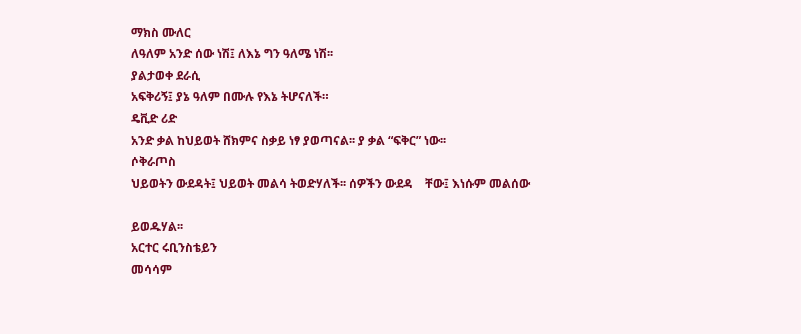ማክስ ሙለር
ለዓለም አንድ ሰው ነሽ፤ ለእኔ ግን ዓለሜ ነሽ፡፡
ያልታወቀ ደራሲ
አፍቅሪኝ፤ ያኔ ዓለም በሙሉ የእኔ ትሆናለች።
ዴቪድ ሪድ
አንድ ቃል ከህይወት ሸክምና ስቃይ ነፃ ያወጣናል፡፡ ያ ቃል “ፍቅር” ነው፡፡
ሶቅራጦስ
ህይወትን ውደዳት፤ ህይወት መልሳ ትወድሃለች፡፡ ሰዎችን ውደዳ    ቸው፤ እነሱም መልሰው

ይወዱሃል፡፡
አርተር ሩቢንስቴይን
መሳሳም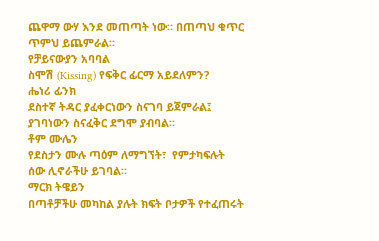ጨዋማ ውሃ እንደ መጠጣት ነው። በጠጣህ ቁጥር ጥምህ ይጨምራል፡፡
የቻይናውያን አባባል
ስሞሽ (Kissing) የፍቅር ፊርማ አይደለምን?
ሔነሪ ፊንክ
ደስተኛ ትዳር ያፈቀርነውን ስናገባ ይጀምራል፤ ያገባነውን ስናፈቅር ደግሞ ያብባል፡፡
ቶም ሙሌን
የደስታን ሙሉ ጣዕም ለማግኘት፣  የምታካፍሉት ሰው ሊኖራችሁ ይገባል፡፡
ማርክ ትዌይን
በጣቶቻችሁ መካከል ያሉት ክፍት ቦታዎች የተፈጠሩት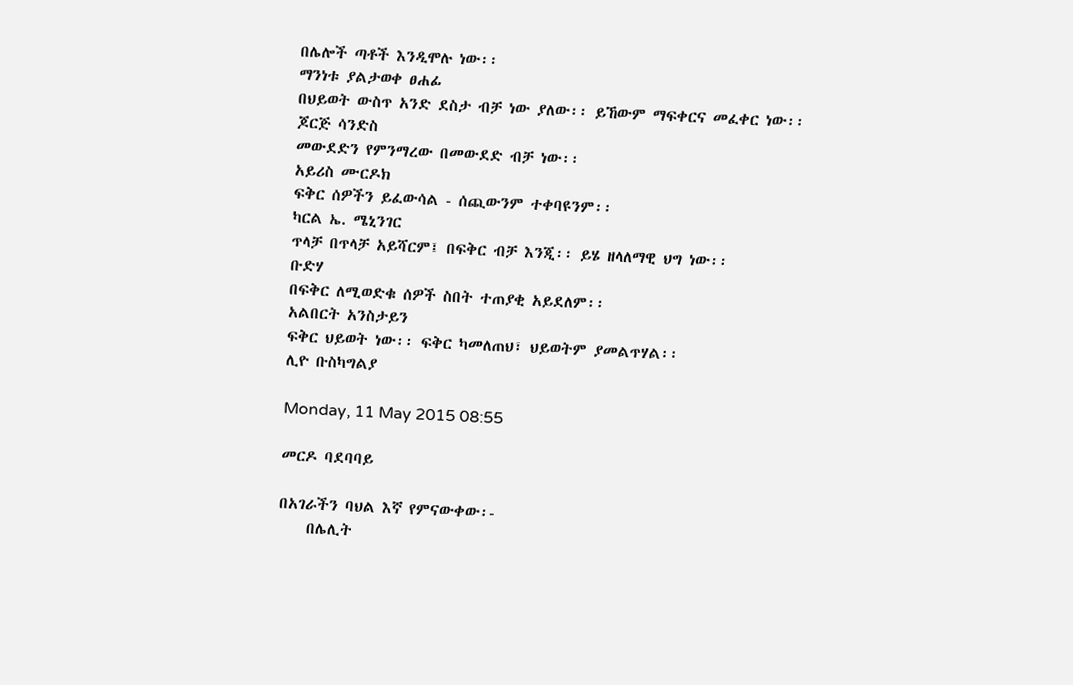በሌሎች ጣቶች እንዲሞሉ ነው፡፡
ማንነቱ ያልታወቀ ፀሐፊ
በህይወት ውስጥ አንድ ደስታ ብቻ ነው ያለው፡፡ ይኸውም ማፍቀርና መፈቀር ነው፡፡
ጆርጅ ሳንድስ
መውደድን የምንማረው በመውደድ ብቻ ነው፡፡
አይሪስ ሙርዶክ
ፍቅር ሰዎችን ይፈውሳል - ሰጪውንም ተቀባዩንም፡፡
ካርል ኤ. ሜኒንገር
ጥላቻ በጥላቻ አይሻርም፤ በፍቅር ብቻ እንጂ፡፡ ይሄ ዘላለማዊ ህግ ነው፡፡
ቡድሃ
በፍቅር ለሚወድቁ ሰዎች ስበት ተጠያቂ አይደለም፡፡
አልበርት አንስታይን
ፍቅር ህይወት ነው፡፡ ፍቅር ካመለጠህ፣ ህይወትም ያመልጥሃል፡፡
ሊዮ ቡስካግልያ

Monday, 11 May 2015 08:55

መርዶ ባደባባይ

በአገራችን ባህል እኛ የምናውቀው፡-
    በሌሊት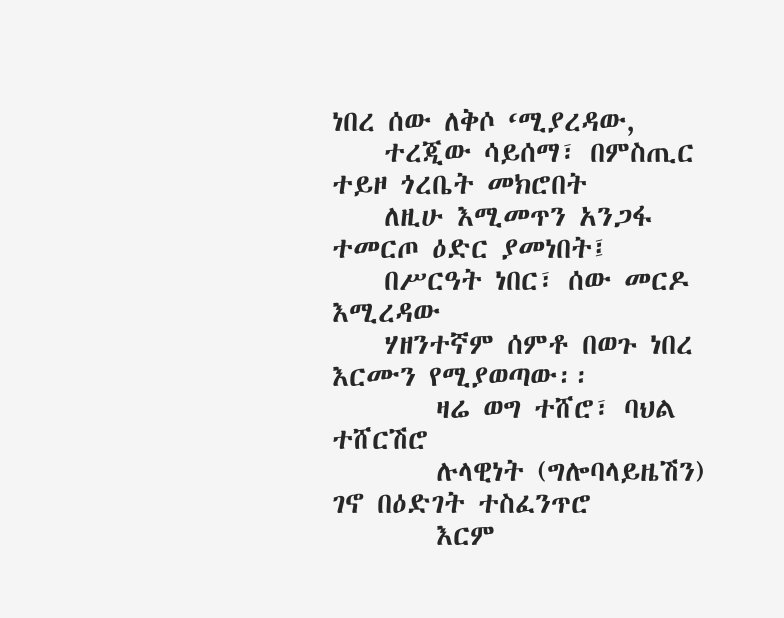ነበረ ሰው ለቅሶ ‘ሚያረዳው,
    ተረጂው ሳይሰማ፣ በምስጢር ተይዞ ጎረቤት መክሮበት
    ለዚሁ እሚመጥን አንጋፋ ተመርጦ ዕድር ያመነበት፤
    በሥርዓት ነበር፣ ሰው መርዶ እሚረዳው
    ሃዘንተኛም ሰምቶ በወጉ ነበረ እርሙን የሚያወጣው፡፡
        ዛሬ ወግ ተሸሮ፣ ባህል ተሸርሽሮ
        ሉላዊነት (ግሎባላይዜሽን) ገኖ በዕድገት ተስፈንጥሮ
        እርም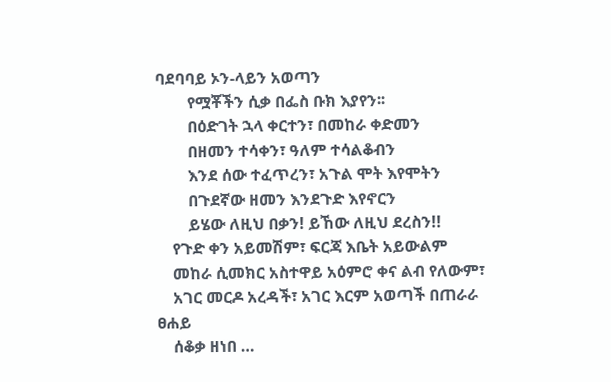ባደባባይ ኦን-ላይን አወጣን
        የሟቾችን ሲቃ በፌስ ቡክ እያየን፡፡
        በዕድገት ኋላ ቀርተን፣ በመከራ ቀድመን
        በዘመን ተሳቀን፣ ዓለም ተሳልቆብን
        እንደ ሰው ተፈጥረን፣ አጉል ሞት እየሞትን
        በጉደኛው ዘመን እንደጉድ እየኖርን
        ይሄው ለዚህ በቃን! ይኸው ለዚህ ደረስን!!
    የጉድ ቀን አይመሽም፣ ፍርጃ እቤት አይውልም
    መከራ ሲመክር አስተዋይ አዕምሮ ቀና ልብ የለውም፣
    አገር መርዶ አረዳች፣ አገር እርም አወጣች በጠራራ ፀሐይ
    ሰቆቃ ዘነበ …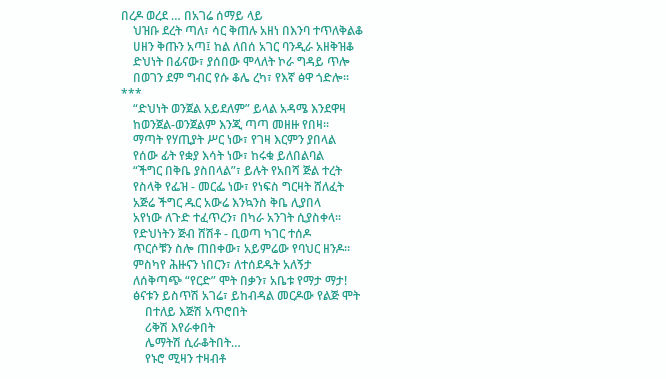በረዶ ወረደ … በአገሬ ሰማይ ላይ
    ህዝቡ ደረት ጣለ፣ ሳር ቅጠሉ አዘነ በእንባ ተጥለቅልቆ
    ሀዘን ቅጡን አጣ፤ ከል ለበሰ አገር ባንዲራ አዘቅዝቆ
    ድህነት በፊናው፣ ያሰበው ሞላለት ኮራ ግዳይ ጥሎ
    በወገን ደም ግብር የሱ ቆሌ ረካ፣ የእኛ ፅዋ ጎድሎ፡፡
***
    “ድህነት ወንጀል አይደለም” ይላል አዳሜ እንደዋዛ
    ከወንጀል-ወንጀልም እንጂ ጣጣ መዘዙ የበዛ፡፡
    ማጣት የሃጢያት ሥር ነው፣ የገዛ እርምን ያበላል
    የሰው ፊት የቋያ እሳት ነው፣ ከሩቁ ይለበልባል
    “ችግር በቅቤ ያስበላል”፣ ይሉት የአበሻ ጅል ተረት
    የስላቅ የፌዝ - መርፌ ነው፣ የነፍስ ግርዛት ሸለፈት
    አጅሬ ችግር ዱር አውሬ እንኳንስ ቅቤ ሊያበላ
    አየነው ለጉድ ተፈጥረን፣ በካራ አንገት ሲያስቀላ፡፡
    የድህነትን ጅብ ሸሽቶ - ቢወጣ ካገር ተሰዶ
    ጥርሶቹን ስሎ ጠበቀው፣ አይምሬው የባህር ዘንዶ፡፡
    ምስካየ ሕዙናን ነበርን፣ ለተሰደዱት አለኝታ
    ለሰቅጣጭ “የርድ” ሞት በቃን፣ አቤቱ የማታ ማታ!
    ፅናቱን ይስጥሽ አገሬ፣ ይከብዳል መርዶው የልጅ ሞት
        በተለይ እጅሽ አጥሮበት
        ሪቅሽ እየራቀበት
        ሌማትሽ ሲራቆትበት…
        የኑሮ ሚዛን ተዛብቶ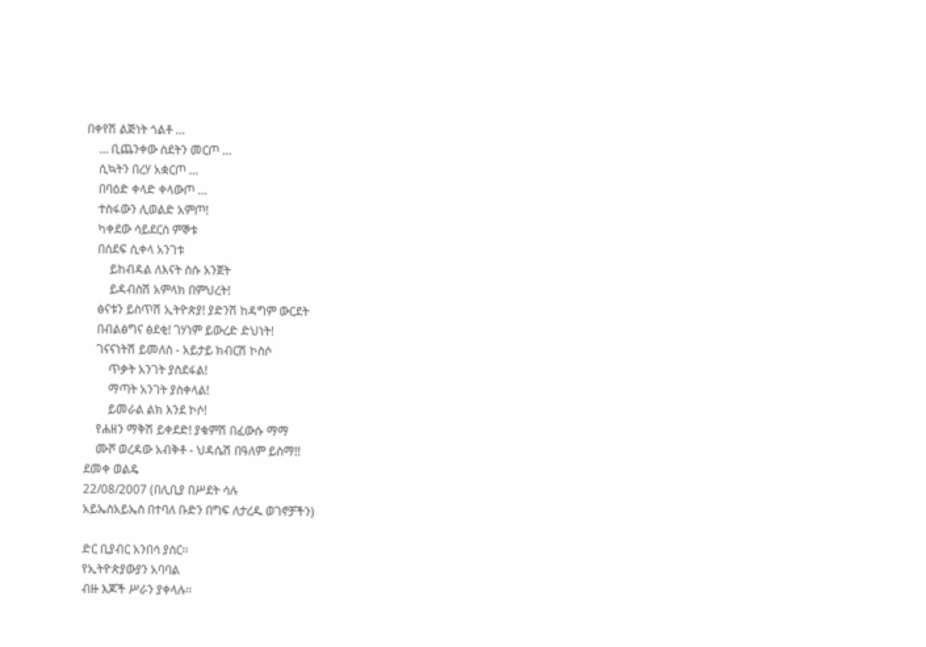በቀየሽ ልጅነት ጎልቶ …
    … ቢጨንቀው ስደትን መርጦ …
    ሲኳትን በረሃ አቋርጦ …
    በባዕድ ቀላድ ቀላውጦ …
    ተስፋውን ሊወልድ አምጦ!
    ካቀደው ሳይደርስ ምኞቱ
    በሰደፍ ሲቀላ አንገቱ
        ይከብዳል ለእናት ስሱ አንጀት
        ይዳብስሽ አምላክ በምህረት!
    ፅናቱን ይስጥሽ ኢትዮጵያ! ያድንሽ ከዳግም ውርደት
    በብልፅግና ፅደቂ! ገሃነም ይውረድ ድህነት!
    ገናናነትሽ ይመለስ - አይታይ ክብርሽ ኮስሶ
        ጥቃት አንገት ያስደፋል!
        ማጣት አንገት ያስቀላል!
        ይመራል ልክ እንደ ኮሶ!
    የሐዘን ማቅሽ ይቀደድ! ያቁምሽ በፈውሱ ማማ
    ሙሾ ወረዳው አብቅቶ - ህዳሴሽ በዓለም ይስማ!!
ደመቀ ወልዴ
22/08/2007 (በሊቢያ በሥደት ሳሉ
አይኤስአይኤስ በተባለ ቡድን በግፍ ለታረዱ ወገኖቻችን)

ድር ቢያብር አንበሳ ያስር፡፡
የኢትዮጵያውያን አባባል
ብዙ እጆች ሥራን ያቀላሉ፡፡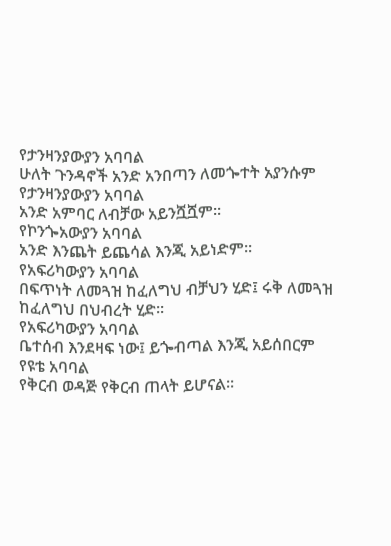የታንዛንያውያን አባባል
ሁለት ጉንዳኖች አንድ አንበጣን ለመጐተት አያንሱም
የታንዛንያውያን አባባል
አንድ አምባር ለብቻው አይንሿሿም፡፡
የኮንጐአውያን አባባል
አንድ እንጨት ይጨሳል እንጂ አይነድም፡፡
የአፍሪካውያን አባባል
በፍጥነት ለመጓዝ ከፈለግህ ብቻህን ሂድ፤ ሩቅ ለመጓዝ ከፈለግህ በህብረት ሂድ፡፡
የአፍሪካውያን አባባል
ቤተሰብ እንደዛፍ ነው፤ ይጐብጣል እንጂ አይሰበርም
የዩቴ አባባል
የቅርብ ወዳጅ የቅርብ ጠላት ይሆናል፡፡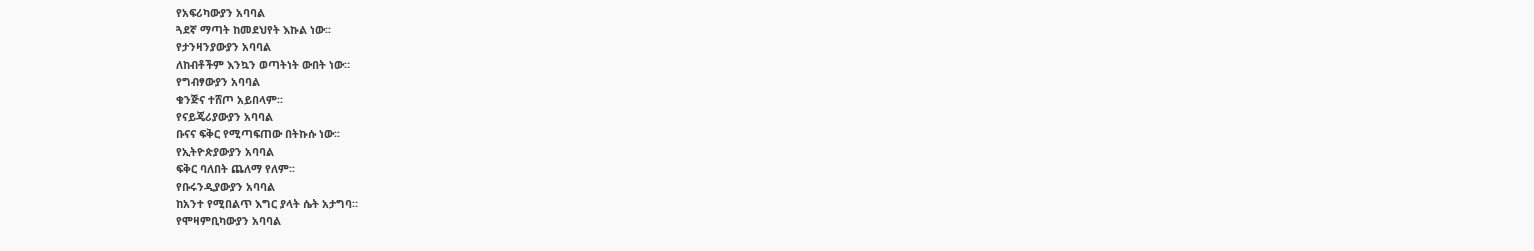የአፍሪካውያን አባባል
ጓደኛ ማጣት ከመደህየት እኩል ነው፡፡
የታንዛንያውያን አባባል
ለከብቶችም እንኳን ወጣትነት ውበት ነው።
የግብፃውያን አባባል
ቁንጅና ተሸጦ አይበላም፡፡
የናይጄሪያውያን አባባል
ቡናና ፍቅር የሚጣፍጠው በትኩሱ ነው፡፡
የኢትዮጵያውያን አባባል
ፍቅር ባለበት ጨለማ የለም፡፡
የቡሩንዲያውያን አባባል
ከአንተ የሚበልጥ እግር ያላት ሴት አታግባ።
የሞዛምቢካውያን አባባል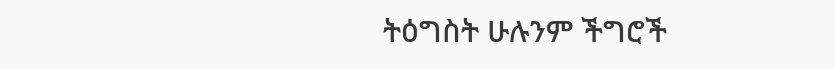ትዕግስት ሁሉንም ችግሮች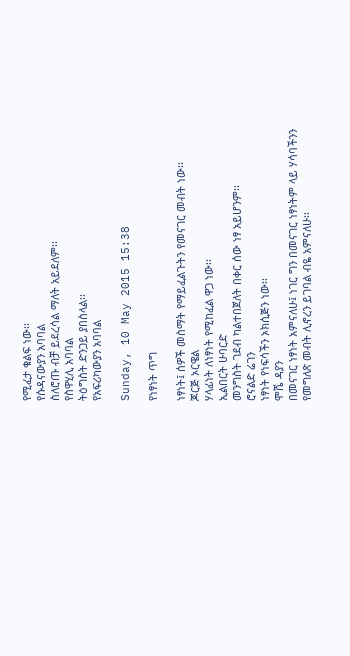የሚፈታ ቁልፍ ነው፡፡
የሱዳናውያን አባባል
ስለሮጡ ብቻ ይደረሳል ማለት አይደለም፡፡
የስዋሂሊ አባባል
ትዕግስት ድንጋይ ያበስላል፡፡
የአፍሪካውያን አባባል

Sunday, 10 May 2015 15:38

የነፃነት ጥግ

ነፃነት፤ ሰዎች መስማት የማይፈልጉትን የመናገር መብት ነው፡፡
ጆርጅ ኦርዌል
ሃላፊነት ለነፃነት የሚከፈል ዋጋ ነው፡፡
ኢልበርት ሁባርድ
መንግስት ገደብ ካልተበጀለት በቀር ሰው ነፃ አይሆንም፡፡
ሮናልድ ሬገን
ነፃነት የነፍሳችን ኦክሲጅን ነው፡፡
ሞሼ ዳያን
በመናገር ነፃነት አምናለሁ፤ ነገር ግን በመናገር ነፃነትም ላይ ሃሳባችንን የመግለጽ መብት ሊኖረን ይገባል ብዬ አምናለሁ፡፡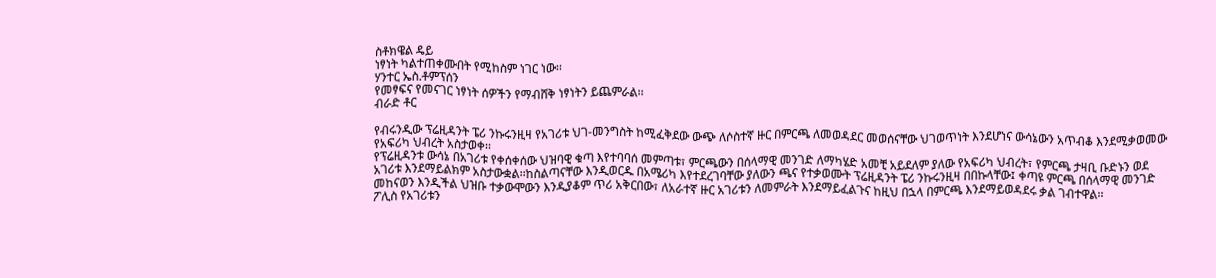ስቶክዌል ዴይ
ነፃነት ካልተጠቀሙበት የሚከስም ነገር ነው፡፡
ሃንተር ኤስ.ቶምፕሰን
የመፃፍና የመናገር ነፃነት ሰዎችን የማብሸቅ ነፃነትን ይጨምራል፡፡
ብራድ ቶር

የብሩንዲው ፕሬዚዳንት ፔሪ ንኩሩንዚዛ የአገሪቱ ህገ-መንግስት ከሚፈቅደው ውጭ ለሶስተኛ ዙር በምርጫ ለመወዳደር መወሰናቸው ህገወጥነት እንደሆነና ውሳኔውን አጥብቆ እንደሚቃወመው የአፍሪካ ህብረት አስታወቀ፡፡
የፕሬዚዳንቱ ውሳኔ በአገሪቱ የቀሰቀሰው ህዝባዊ ቁጣ እየተባባሰ መምጣቱ፣ ምርጫውን በሰላማዊ መንገድ ለማካሄድ አመቺ አይደለም ያለው የአፍሪካ ህብረት፣ የምርጫ ታዛቢ ቡድኑን ወደ አገሪቱ እንደማይልክም አስታውቋል፡፡ከስልጣናቸው እንዲወርዱ በአሜሪካ እየተደረገባቸው ያለውን ጫና የተቃወሙት ፕሬዚዳንት ፔሪ ንኩሩንዚዛ በበኩላቸው፤ ቀጣዩ ምርጫ በሰላማዊ መንገድ መከናወን እንዲችል ህዝቡ ተቃውሞውን እንዲያቆም ጥሪ አቅርበው፣ ለአራተኛ ዙር አገሪቱን ለመምራት እንደማይፈልጉና ከዚህ በኋላ በምርጫ እንደማይወዳደሩ ቃል ገብተዋል፡፡
ፖሊስ የአገሪቱን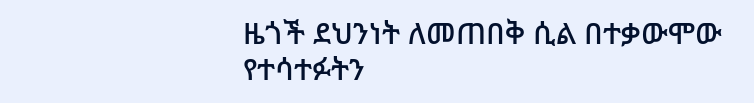ዜጎች ደህንነት ለመጠበቅ ሲል በተቃውሞው የተሳተፉትን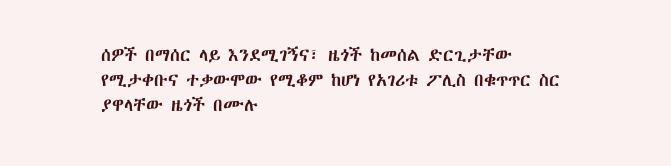ሰዎች በማሰር ላይ እንደሚገኝና፣ ዜጎች ከመሰል ድርጊታቸው የሚታቀቡና ተቃውሞው የሚቆም ከሆነ የአገሪቱ ፖሊስ በቁጥጥር ስር ያዋላቸው ዜጎች በሙሉ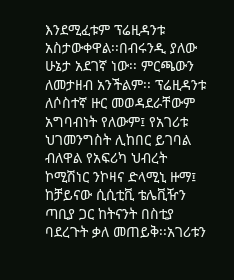እንደሚፈቱም ፕሬዚዳንቱ አስታውቀዋል፡፡በብሩንዲ ያለው ሁኔታ አደገኛ ነው፡፡ ምርጫውን ለመታዘብ አንችልም፡፡ ፕሬዚዳንቱ ለሶስተኛ ዙር መወዳደራቸውም አግባብነት የለውም፤ የአገሪቱ ህገመንግስት ሊከበር ይገባል ብለዋል የአፍሪካ ህብረት ኮሚሽነር ንኮዛና ድላሚኒ ዙማ፤ ከቻይናው ሲሲቲቪ ቴሌቪዥን ጣቢያ ጋር ከትናንት በስቲያ ባደረጉት ቃለ መጠይቅ፡፡አገሪቱን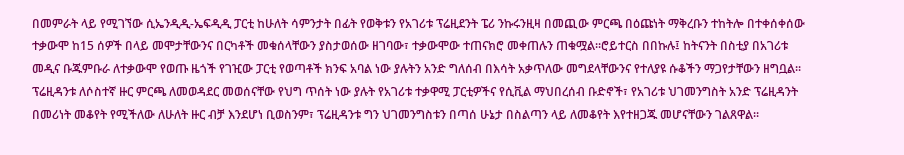በመምራት ላይ የሚገኘው ሲኤንዲዲ-ኤፍዲዲ ፓርቲ ከሁለት ሳምንታት በፊት የወቅቱን የአገሪቱ ፕሬዚደንት ፔሪ ንኩሩንዚዛ በመጪው ምርጫ በዕጩነት ማቅረቡን ተከትሎ በተቀሰቀሰው ተቃውሞ ከ15 ሰዎች በላይ መሞታቸውንና በርካቶች መቁሰላቸውን ያስታወሰው ዘገባው፣ ተቃውሞው ተጠናክሮ መቀጠሉን ጠቁሟል፡፡ሮይተርስ በበኩሉ፤ ከትናንት በስቲያ በአገሪቱ መዲና ቡጁምቡራ ለተቃውሞ የወጡ ዜጎች የገዢው ፓርቲ የወጣቶች ክንፍ አባል ነው ያሉትን አንድ ግለሰብ በእሳት አቃጥለው መግደላቸውንና የተለያዩ ሱቆችን ማጋየታቸውን ዘግቧል፡፡
ፕሬዚዳንቱ ለሶስተኛ ዙር ምርጫ ለመወዳደር መወሰናቸው የህግ ጥሰት ነው ያሉት የአገሪቱ ተቃዋሚ ፓርቲዎችና የሲቪል ማህበረሰብ ቡድኖች፣ የአገሪቱ ህገመንግስት አንድ ፕሬዚዳንት በመሪነት መቆየት የሚችለው ለሁለት ዙር ብቻ እንደሆነ ቢወስንም፣ ፕሬዚዳንቱ ግን ህገመንግስቱን በጣሰ ሁኔታ በስልጣን ላይ ለመቆየት እየተዘጋጁ መሆናቸውን ገልጸዋል፡፡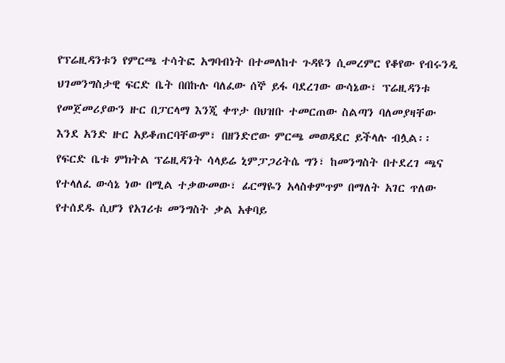የፕሬዚዳንቱን የምርጫ ተሳትፎ አግባብነት በተመለከተ ጉዳዩን ሲመረምር የቆየው የብሩንዲ ህገመንግስታዊ ፍርድ ቤት በበኩሉ ባለፈው ሰኞ ይፋ ባደረገው ውሳኔው፣ ፕሬዚዳንቱ የመጀመሪያውን ዙር በፓርላማ እንጂ ቀጥታ በህዝቡ ተመርጠው ስልጣን ባለመያዛቸው እንደ አንድ ዙር አይቆጠርባቸውም፣ በዘንድሮው ምርጫ መወዳደር ይችላሉ ብሏል፡፡
የፍርድ ቤቱ ምክትል ፕሬዚዳንት ሳላይሬ ኒምፓጋሪትሴ ግን፣ ከመንግስት በተደረገ ጫና የተላለፈ ውሳኔ ነው በሚል ተቃውመው፣ ፊርማዬን አላስቀምጥም በማለት አገር ጥለው የተሰደዱ ሲሆን የአገሪቱ መንግስት ቃል አቀባይ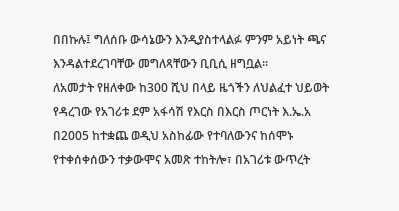በበኩሉ፤ ግለሰቡ ውሳኔውን እንዲያስተላልፉ ምንም አይነት ጫና እንዳልተደረገባቸው መግለጻቸውን ቢቢሲ ዘግቧል፡፡
ለአመታት የዘለቀው ከ300 ሺህ በላይ ዜጎችን ለህልፈተ ህይወት የዳረገው የአገሪቱ ደም አፋሳሽ የእርስ በእርስ ጦርነት እ.ኤ.አ በ2005 ከተቋጨ ወዲህ አስከፊው የተባለውንና ከሰሞኑ የተቀሰቀሰውን ተቃውሞና አመጽ ተከትሎ፣ በአገሪቱ ውጥረት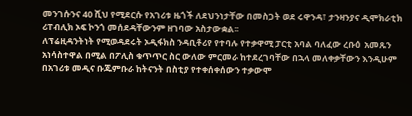መንገሱንና 40 ሺህ የሚደርሱ የአገሪቱ ዜጎች ለደህንነታቸው በመስጋት ወደ ሩዋንዳ፣ ታንዛንያና ዲሞክራቲክ ሪፐብሊክ ኦፍ ኮንጎ መሰደዳቸውንም ዘገባው አስታውቋል፡፡
ለፕሬዚዳንትነት የሚወዳደሩት ኦዲፋክስ ንዳቢቶሪየ የተባሉ የተቃዋሚ ፓርቲ አባል ባለፈው ረቡዕ  አመጹን አነሳስተዋል በሚል በፖሊስ ቁጥጥር ስር ውለው ምርመራ ከተደረገባቸው በኋላ መለቀቃቸውን እንዲሁም በአገሪቱ መዲና ቡጁምቡራ ከትናንት በስቲያ የተቀሰቀሰውን ተቃውሞ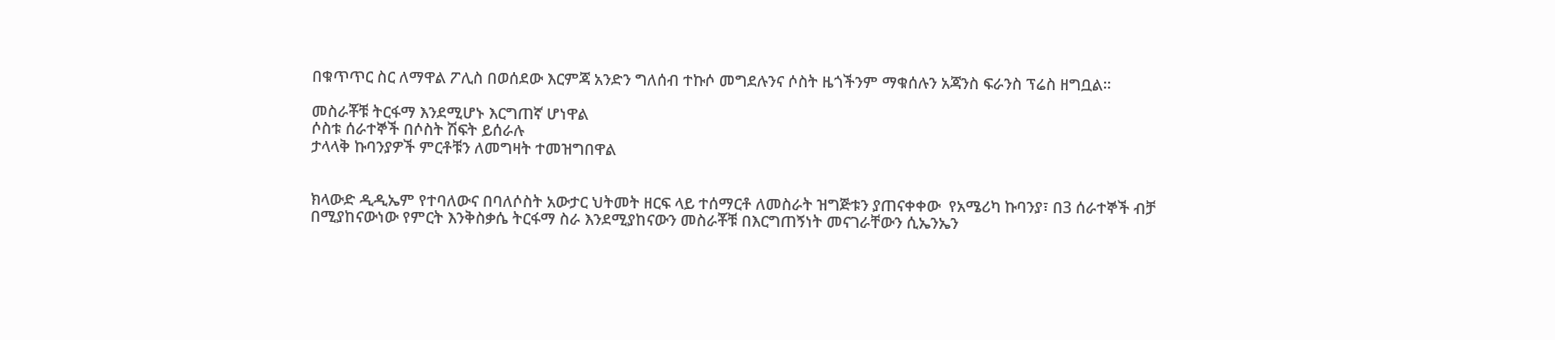በቁጥጥር ስር ለማዋል ፖሊስ በወሰደው እርምጃ አንድን ግለሰብ ተኩሶ መግደሉንና ሶስት ዜጎችንም ማቁሰሉን አጃንስ ፍራንስ ፕሬስ ዘግቧል፡፡

መስራቾቹ ትርፋማ እንደሚሆኑ እርግጠኛ ሆነዋል
ሶስቱ ሰራተኞች በሶስት ሽፍት ይሰራሉ
ታላላቅ ኩባንያዎች ምርቶቹን ለመግዛት ተመዝግበዋል


ክላውድ ዲዲኤም የተባለውና በባለሶስት አውታር ህትመት ዘርፍ ላይ ተሰማርቶ ለመስራት ዝግጅቱን ያጠናቀቀው  የአሜሪካ ኩባንያ፣ በ3 ሰራተኞች ብቻ በሚያከናውነው የምርት እንቅስቃሴ ትርፋማ ስራ እንደሚያከናውን መስራቾቹ በእርግጠኝነት መናገራቸውን ሲኤንኤን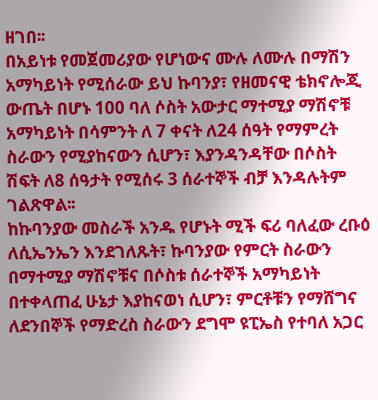ዘገበ፡፡
በአይነቱ የመጀመሪያው የሆነውና ሙሉ ለሙሉ በማሽን አማካይነት የሚሰራው ይህ ኩባንያ፣ የዘመናዊ ቴክኖሎጂ ውጤት በሆኑ 100 ባለ ሶስት አውታር ማተሚያ ማሽኖቹ አማካይነት በሳምንት ለ 7 ቀናት ለ24 ሰዓት የማምረት ስራውን የሚያከናውን ሲሆን፣ እያንዳንዳቸው በሶስት ሽፍት ለ8 ሰዓታት የሚሰሩ 3 ሰራተኞች ብቻ እንዳሉትም ገልጽዋል፡፡
ከኩባንያው መስራች አንዱ የሆኑት ሚች ፍሪ ባለፈው ረቡዕ ለሲኤንኤን እንደገለጹት፣ ኩባንያው የምርት ስራውን በማተሚያ ማሽኖቹና በሶስቱ ሰራተኞች አማካይነት በተቀላጠፈ ሁኔታ እያከናወነ ሲሆን፣ ምርቶቹን የማሸግና ለደንበኞች የማድረስ ስራውን ደግሞ ዩፒኤስ የተባለ አጋር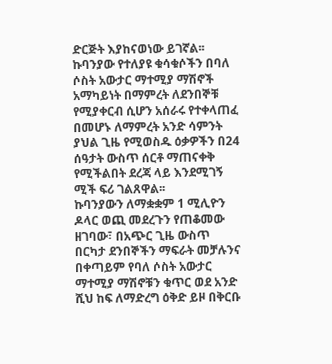ድርጅት እያከናወነው ይገኛል፡፡
ኩባንያው የተለያዩ ቁሳቁሶችን በባለ ሶስት አውታር ማተሚያ ማሽኖች አማካይነት በማምረት ለደንበኞቹ የሚያቀርብ ሲሆን አሰራሩ የተቀላጠፈ በመሆኑ ለማምረት አንድ ሳምንት ያህል ጊዜ የሚወስዱ ዕቃዎችን በ24 ሰዓታት ውስጥ ሰርቶ ማጠናቀቅ የሚችልበት ደረጃ ላይ እንደሚገኝ ሚች ፍሪ ገልጸዋል፡፡
ኩባንያውን ለማቋቋም 1 ሚሊዮን ዶላር ወጪ መደረጉን የጠቆመው ዘገባው፣ በአጭር ጊዜ ውስጥ በርካታ ደንበኞችን ማፍራት መቻሉንና በቀጣይም የባለ ሶስት አውታር ማተሚያ ማሽኖቹን ቁጥር ወደ አንድ ሺህ ከፍ ለማድረግ ዕቅድ ይዞ በቅርቡ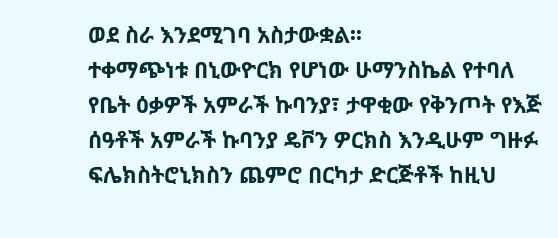ወደ ስራ እንደሚገባ አስታውቋል፡፡
ተቀማጭነቱ በኒውዮርክ የሆነው ሁማንስኬል የተባለ የቤት ዕቃዎች አምራች ኩባንያ፣ ታዋቂው የቅንጦት የእጅ ሰዓቶች አምራች ኩባንያ ዴቮን ዎርክስ እንዲሁም ግዙፉ ፍሌክስትሮኒክስን ጨምሮ በርካታ ድርጅቶች ከዚህ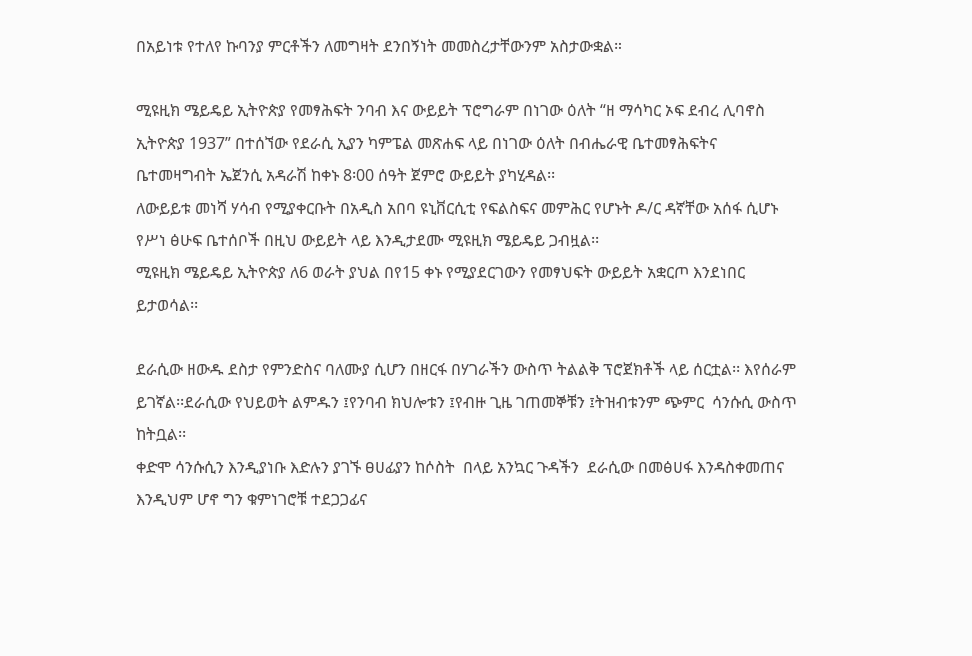በአይነቱ የተለየ ኩባንያ ምርቶችን ለመግዛት ደንበኝነት መመስረታቸውንም አስታውቋል።

ሚዩዚክ ሜይዴይ ኢትዮጵያ የመፃሕፍት ንባብ እና ውይይት ፕሮግራም በነገው ዕለት “ዘ ማሳካር ኦፍ ደብረ ሊባኖስ ኢትዮጵያ 1937” በተሰኘው የደራሲ ኢያን ካምፔል መጽሐፍ ላይ በነገው ዕለት በብሔራዊ ቤተመፃሕፍትና ቤተመዛግብት ኤጀንሲ አዳራሽ ከቀኑ 8፡00 ሰዓት ጀምሮ ውይይት ያካሂዳል፡፡
ለውይይቱ መነሻ ሃሳብ የሚያቀርቡት በአዲስ አበባ ዩኒቨርሲቲ የፍልስፍና መምሕር የሆኑት ዶ/ር ዳኛቸው አሰፋ ሲሆኑ የሥነ ፅሁፍ ቤተሰቦች በዚህ ውይይት ላይ እንዲታደሙ ሚዩዚክ ሜይዴይ ጋብዟል፡፡
ሚዩዚክ ሜይዴይ ኢትዮጵያ ለ6 ወራት ያህል በየ15 ቀኑ የሚያደርገውን የመፃህፍት ውይይት አቋርጦ እንደነበር ይታወሳል፡፡

ደራሲው ዘውዱ ደስታ የምንድስና ባለሙያ ሲሆን በዘርፋ በሃገራችን ውስጥ ትልልቅ ፕሮጀክቶች ላይ ሰርቷል፡፡ እየሰራም ይገኛል፡፡ደራሲው የህይወት ልምዱን ፤የንባብ ክህሎቱን ፤የብዙ ጊዜ ገጠመኞቹን ፤ትዝብቱንም ጭምር  ሳንሱሲ ውስጥ ከትቧል፡፡
ቀድሞ ሳንሱሲን እንዲያነቡ እድሉን ያገኙ ፀሀፊያን ከሶስት  በላይ አንኳር ጉዳችን  ደራሲው በመፅሀፋ እንዳስቀመጠና እንዲህም ሆኖ ግን ቁምነገሮቹ ተደጋጋፊና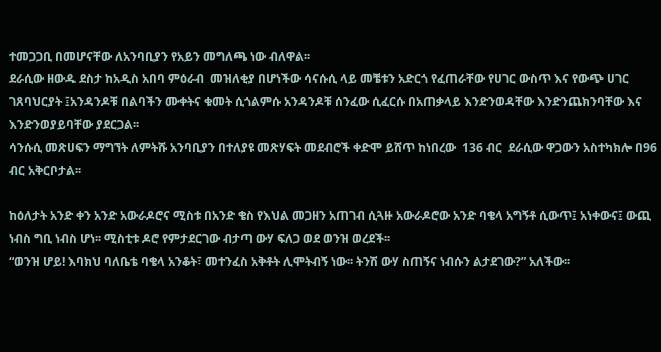ተመጋጋቢ በመሆናቸው ለአንባቢያን የአይን መግለጫ ነው ብለዋል፡፡
ደራሲው ዘውዱ ደስታ ከአዲስ አበባ ምዕራብ  መዝለቂያ በሆነችው ሳናሱሲ ላይ መቼቱን አድርጎ የፈጠራቸው የሀገር ውስጥ እና የውጭ ሀገር ገጸባህርያት ፤አንዳንዶቹ በልባችን ሙቀትና ቁመት ሲጎልምሱ አንዳንዶቹ ሰንፈው ሲፈርሱ በአጠቃላይ እንድንወዳቸው እንድንጨክንባቸው እና እንድንወያይባቸው ያደርጋል፡፡
ሳንሱሲ መጽሀፍን ማግኘት ለምትሹ አንባቢያን በተለያዩ መጽሃፍት መደብሮች ቀድሞ ይሸጥ ከነበረው  136 ብር  ደራሲው ዋጋውን አስተካክሎ በ96 ብር አቅርቦታል፡፡

ከዕለታት አንድ ቀን አንድ አውራዶሮና ሚስቱ በአንድ ቄስ የእህል መጋዘን አጠገብ ሲጓዙ አውራዶሮው አንድ ባቄላ አግኝቶ ሲውጥ፤ አነቀውና፤ ውጪ ነብስ ግቢ ነብስ ሆነ፡፡ ሚስቲቱ ዶሮ የምታደርገው ብታጣ ውሃ ፍለጋ ወደ ወንዝ ወረደች፡፡
“ወንዝ ሆይ! እባክህ ባለቤቴ ባቄላ አንቆት፣ መተንፈስ አቅቶት ሊሞትብኝ ነው፡፡ ትንሽ ውሃ ስጠኝና ነብሱን ልታደገው?” አለችው፡፡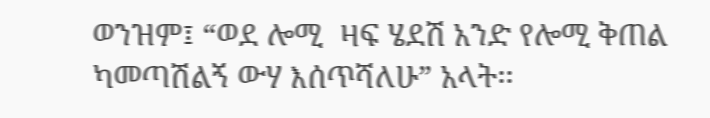ወንዝም፤ “ወደ ሎሚ  ዛፍ ሄደሽ አንድ የሎሚ ቅጠል ካመጣሽልኝ ውሃ እሰጥሻለሁ” አላት፡፡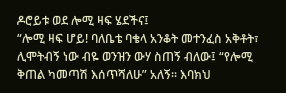ዶሮይቱ ወደ ሎሚ ዛፍ ሄደችና፤
“ሎሚ ዛፍ ሆይ! ባለቤቴ ባቄላ አንቆት መተንፈስ አቅቶት፣ ሊሞትብኝ ነው ብዬ ወንዝን ውሃ ስጠኝ ብለው፤ “የሎሚ ቅጠል ካመጣሽ እሰጥሻለሁ” አለኝ፡፡ እባክህ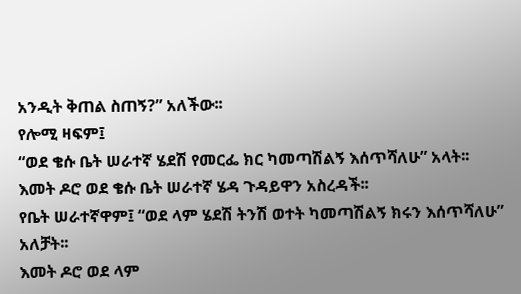አንዲት ቅጠል ስጠኝ?” አለችው፡፡
የሎሚ ዛፍም፤
“ወደ ቄሱ ቤት ሠራተኛ ሄደሽ የመርፌ ክር ካመጣሽልኝ እሰጥሻለሁ” አላት፡፡
እመት ዶሮ ወደ ቄሱ ቤት ሠራተኛ ሄዳ ጉዳይዋን አስረዳች፡፡
የቤት ሠራተኛዋም፤ “ወደ ላም ሄደሽ ትንሽ ወተት ካመጣሽልኝ ክሩን እሰጥሻለሁ” አለቻት፡፡
እመት ዶሮ ወደ ላም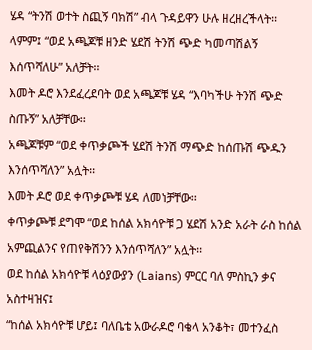ሄዳ “ትንሽ ወተት ስጪኝ ባክሽ” ብላ ጉዳይዋን ሁሉ ዘረዘረችላት፡፡
ላምም፤ “ወደ አጫጆቹ ዘንድ ሄደሽ ትንሽ ጭድ ካመጣሽልኝ እሰጥሻለሁ” አለቻት፡፡
እመት ዶሮ እንደፈረደባት ወደ አጫጆቹ ሄዳ “እባካችሁ ትንሽ ጭድ ስጡኝ” አለቻቸው፡፡
አጫጆቹም “ወደ ቀጥቃጮች ሄደሽ ትንሽ ማጭድ ከሰጡሽ ጭዱን እንሰጥሻለን” አሏት፡፡
እመት ዶሮ ወደ ቀጥቃጮቹ ሄዳ ለመነቻቸው፡፡
ቀጥቃጮቹ ደግሞ “ወደ ከሰል አክሳዮቹ ጋ ሄደሽ አንድ አራት ራስ ከሰል አምጪልንና የጠየቅሽንን እንሰጥሻለን” አሏት፡፡
ወደ ከሰል አክሳዮቹ ላዕያውያን (Laians) ምርር ባለ ምስኪን ቃና አስተዛዝና፤
“ከሰል አክሳዮቹ ሆይ፤ ባለቤቴ አውራዶሮ ባቄላ አንቆት፣ መተንፈስ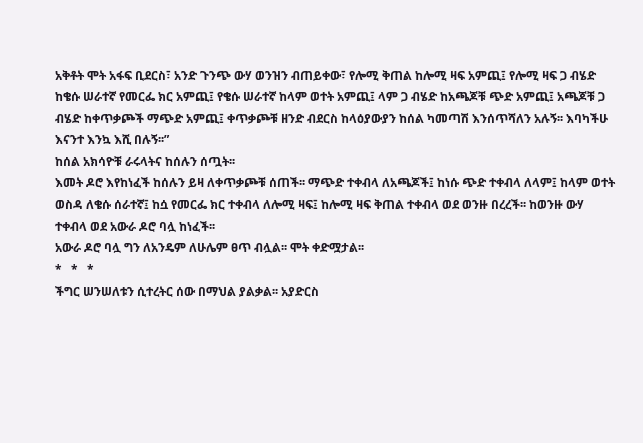አቅቶት ሞት አፋፍ ቢደርስ፣ አንድ ጉንጭ ውሃ ወንዝን ብጠይቀው፣ የሎሚ ቅጠል ከሎሚ ዛፍ አምጪ፤ የሎሚ ዛፍ ጋ ብሄድ ከቄሱ ሠራተኛ የመርፌ ክር አምጪ፤ የቄሱ ሠራተኛ ከላም ወተት አምጪ፤ ላም ጋ ብሄድ ከአጫጆቹ ጭድ አምጪ፤ አጫጆቹ ጋ ብሄድ ከቀጥቃጮች ማጭድ አምጪ፤ ቀጥቃጮቹ ዘንድ ብደርስ ከላዕያውያን ከሰል ካመጣሽ እንሰጥሻለን አሉኝ፡፡ እባካችሁ እናንተ እንኳ እሺ በሉኝ፡፡”
ከሰል አክሳዮቹ ራሩላትና ከሰሉን ሰጧት፡፡
እመት ዶሮ እየከነፈች ከሰሉን ይዛ ለቀጥቃጮቹ ሰጠች፡፡ ማጭድ ተቀብላ ለአጫጆች፤ ከነሱ ጭድ ተቀብላ ለላም፤ ከላም ወተት ወስዳ ለቄሱ ሰራተኛ፤ ከሷ የመርፌ ክር ተቀብላ ለሎሚ ዛፍ፤ ከሎሚ ዛፍ ቅጠል ተቀብላ ወደ ወንዙ በረረች፡፡ ከወንዙ ውሃ ተቀብላ ወደ አውራ ዶሮ ባሏ ከነፈች፡፡
አውራ ዶሮ ባሏ ግን ለአንዴም ለሁሌም ፀጥ ብሏል፡፡ ሞት ቀድሟታል፡፡
*   *   *
ችግር ሠንሠለቱን ሲተረትር ሰው በማህል ያልቃል፡፡ አያድርስ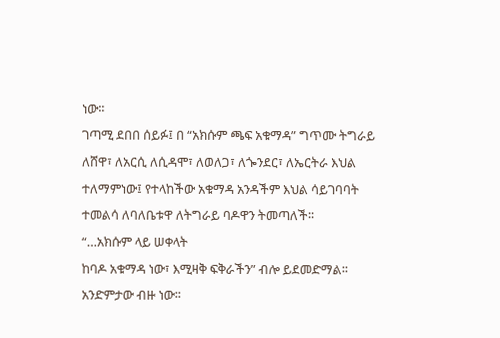ነው፡፡
ገጣሚ ደበበ ሰይፉ፤ በ “አክሱም ጫፍ አቁማዳ” ግጥሙ ትግራይ ለሸዋ፣ ለአርሲ ለሲዳሞ፣ ለወለጋ፣ ለጐንደር፣ ለኤርትራ እህል ተለማምነው፤ የተላከችው አቁማዳ አንዳችም እህል ሳይገባባት ተመልሳ ለባለቤቱዋ ለትግራይ ባዶዋን ትመጣለች፡፡
“…አክሱም ላይ ሠቀላት
ከባዶ አቁማዳ ነው፣ እሚዛቅ ፍቅራችን” ብሎ ይደመድማል፡፡ አንድምታው ብዙ ነው፡፡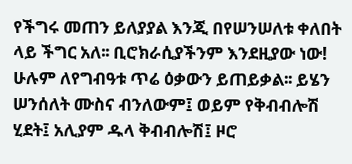የችግሩ መጠን ይለያያል እንጂ በየሠንሠለቱ ቀለበት ላይ ችግር አለ፡፡ ቢሮክራሲያችንም እንደዚያው ነው! ሁሉም ለየግብዓቱ ጥሬ ዕቃውን ይጠይቃል፡፡ ይሄን ሠንሰለት ሙስና ብንለውም፤ ወይም የቅብብሎሽ ሂደት፤ አሊያም ዱላ ቅብብሎሽ፤ ዞሮ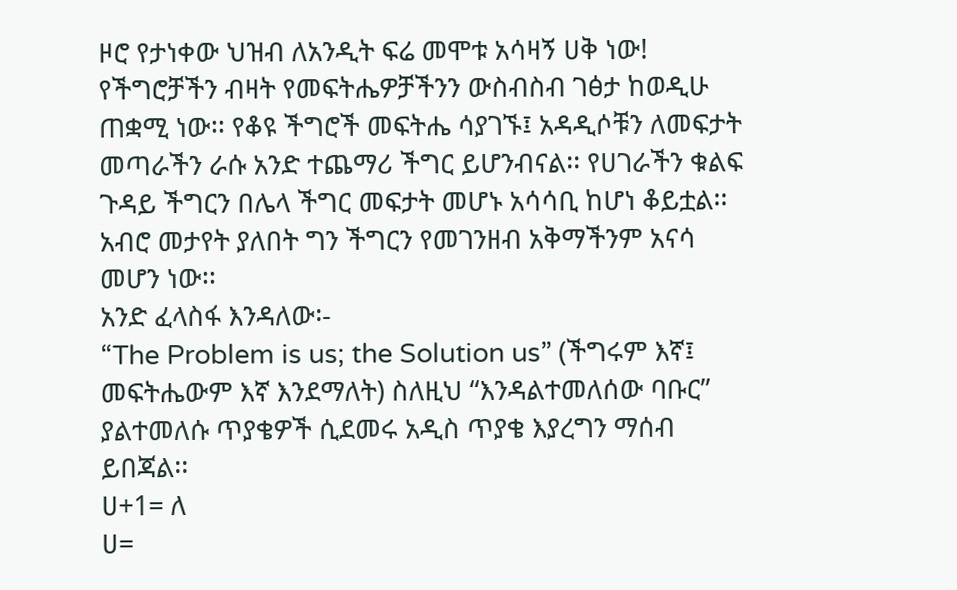ዞሮ የታነቀው ህዝብ ለአንዲት ፍሬ መሞቱ አሳዛኝ ሀቅ ነው!
የችግሮቻችን ብዛት የመፍትሔዎቻችንን ውስብስብ ገፅታ ከወዲሁ ጠቋሚ ነው፡፡ የቆዩ ችግሮች መፍትሔ ሳያገኙ፤ አዳዲሶቹን ለመፍታት መጣራችን ራሱ አንድ ተጨማሪ ችግር ይሆንብናል፡፡ የሀገራችን ቁልፍ ጉዳይ ችግርን በሌላ ችግር መፍታት መሆኑ አሳሳቢ ከሆነ ቆይቷል፡፡ አብሮ መታየት ያለበት ግን ችግርን የመገንዘብ አቅማችንም አናሳ መሆን ነው፡፡
አንድ ፈላስፋ እንዳለው፡-
“The Problem is us; the Solution us” (ችግሩም እኛ፤ መፍትሔውም እኛ እንደማለት) ስለዚህ “እንዳልተመለሰው ባቡር” ያልተመለሱ ጥያቄዎች ሲደመሩ አዲስ ጥያቄ እያረግን ማሰብ ይበጃል፡፡
ሀ+1= ለ
ሀ=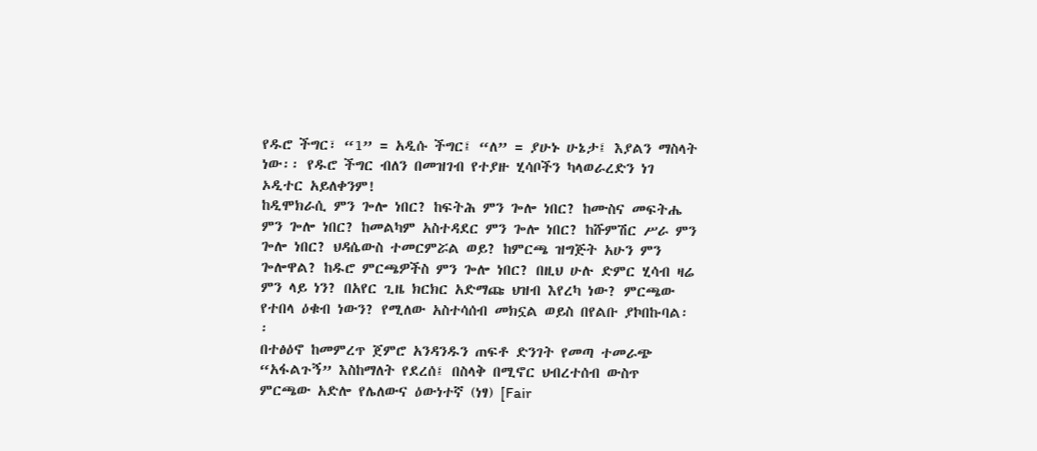የዱሮ ችግር፣ “1” = አዲሱ ችግር፤ “ለ” = ያሁኑ ሁኔታ፤ እያልን ማስላት ነው፡፡ የዱሮ ችግር ብለን በመዝገብ የተያዙ ሂሳቦችን ካላወራረድን ነገ ኦዲተር አይለቀንም!
ከዲሞክራሲ ምን ጐሎ ነበር? ከፍትሕ ምን ጐሎ ነበር? ከሙስና መፍትሔ ምን ጐሎ ነበር? ከመልካም አስተዳደር ምን ጐሎ ነበር? ከሹምሽር ሥራ ምን ጐሎ ነበር? ህዳሴውስ ተመርምሯል ወይ? ከምርጫ ዝግጅት አሁን ምን ጐሎዋል? ከዱሮ ምርጫዎችስ ምን ጐሎ ነበር? በዚህ ሁሉ ድምር ሂሳብ ዛሬ ምን ላይ ነን? በአየር ጊዜ ክርክር አድማጩ ህዝብ እየረካ ነው? ምርጫው የተበላ ዕቁብ ነውን? የሚለው አስተሳሰብ መክኗል ወይስ በየልቡ ያኮበኩባል፡፡
በተፅዕኖ ከመምረጥ ጀምሮ አንዳንዱን ጠፍቶ ድንገት የመጣ ተመራጭ “አፋልጉኝ” እስከማለት የደረሰ፤ በስላቅ በሚኖር ህብረተሰብ ውስጥ ምርጫው አድሎ የሌለውና ዕውነተኛ (ነፃ) [Fair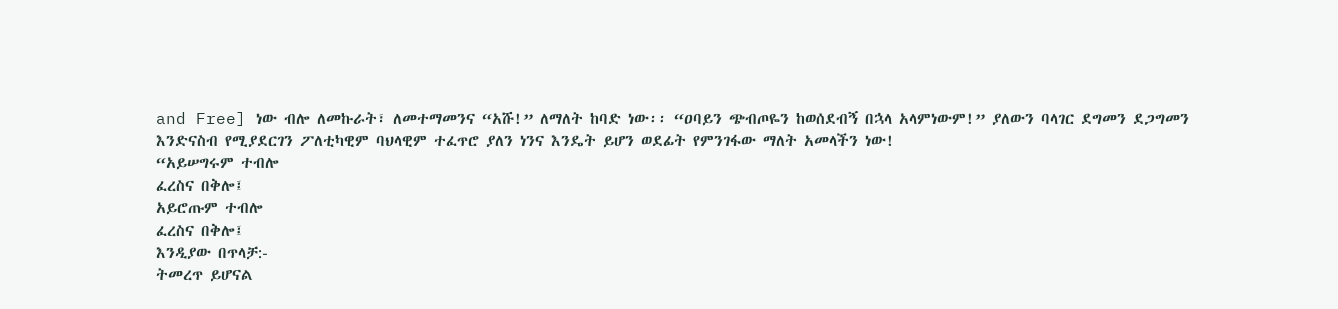and Free] ነው ብሎ ለመኩራት፣ ለመተማመንና “አሹ!” ለማለት ከባድ ነው፡፡ “ዐባይን ጭብጦዬን ከወሰደብኝ በኋላ አላምነውም!” ያለውን ባላገር ደግመን ደጋግመን እንድናስብ የሚያደርገን ፖለቲካዊም ባህላዊም ተፈጥሮ ያለን ነንና እንዴት ይሆን ወደፊት የምንገፋው ማለት አመላችን ነው!
“አይሠግሩም ተብሎ
ፈረስና በቅሎ፤
አይሮጡም ተብሎ
ፈረስና በቅሎ፤
እንዲያው በጥላቻ:-
ትመረጥ ይሆናል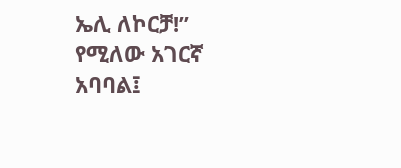ኤሊ ለኮርቻ!” የሚለው አገርኛ አባባል፤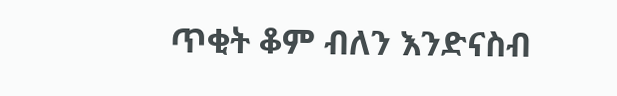ጥቂት ቆም ብለን እንድናስብ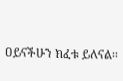ዐይናችሁን ክፈቱ ይለናል፡፡